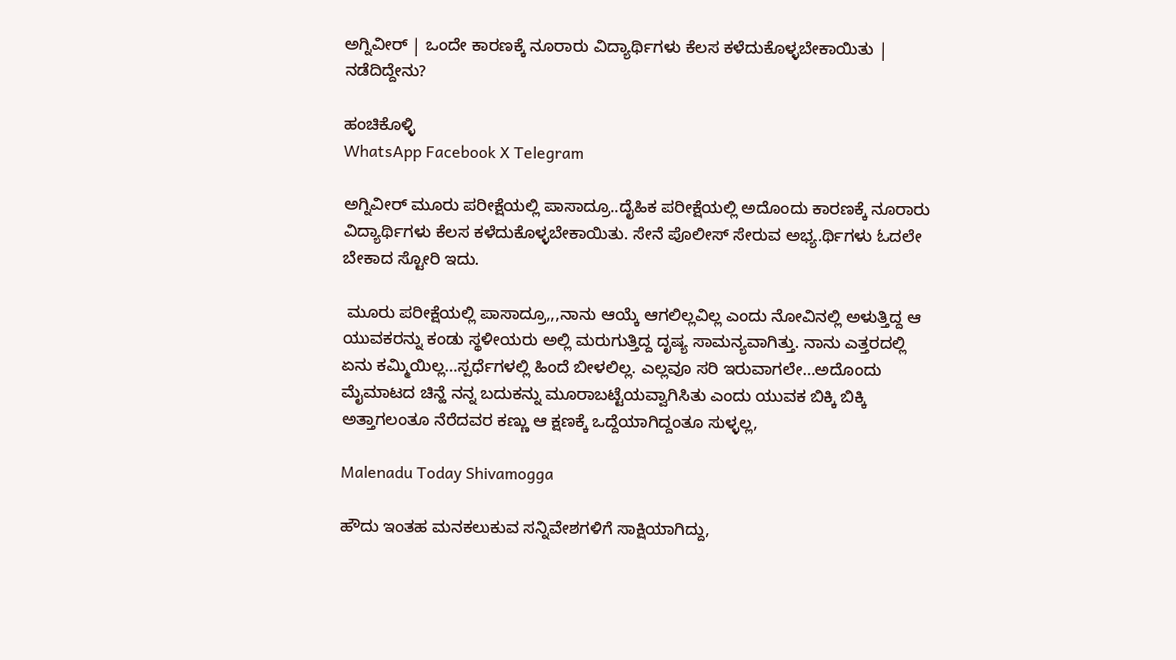ಅಗ್ನಿವೀರ್‌ | ಒಂದೇ ಕಾರಣಕ್ಕೆ ನೂರಾರು ವಿದ್ಯಾರ್ಥಿಗಳು ಕೆಲಸ ಕಳೆದುಕೊಳ್ಳಬೇಕಾಯಿತು | ನಡೆದಿದ್ದೇನು?

ಹಂಚಿಕೊಳ್ಳಿ
WhatsApp Facebook X Telegram

ಅಗ್ನಿವೀರ್ ಮೂರು ಪರೀಕ್ಷೆಯಲ್ಲಿ ಪಾಸಾದ್ರೂ..ದೈಹಿಕ ಪರೀಕ್ಷೆಯಲ್ಲಿ ಅದೊಂದು ಕಾರಣಕ್ಕೆ ನೂರಾರು ವಿದ್ಯಾರ್ಥಿಗಳು ಕೆಲಸ ಕಳೆದುಕೊಳ್ಳಬೇಕಾಯಿತು. ಸೇನೆ ಪೊಲೀಸ್ ಸೇರುವ ಅಭ್ಯ.ರ್ಥಿಗಳು ಓದಲೇ ಬೇಕಾದ ಸ್ಟೋರಿ ಇದು.

 ಮೂರು ಪರೀಕ್ಷೆಯಲ್ಲಿ ಪಾಸಾದ್ರೂ,,,ನಾನು ಆಯ್ಕೆ ಆಗಲಿಲ್ಲವಿಲ್ಲ ಎಂದು ನೋವಿನಲ್ಲಿ ಅಳುತ್ತಿದ್ದ ಆ ಯುವಕರನ್ನು ಕಂಡು ಸ್ಥಳೀಯರು ಅಲ್ಲಿ ಮರುಗುತ್ತಿದ್ದ ದೃಷ್ಯ ಸಾಮನ್ಯವಾಗಿತ್ತು. ನಾನು ಎತ್ತರದಲ್ಲಿ ಏನು ಕಮ್ಮಿಯಿಲ್ಲ…ಸ್ಪರ್ಧೆಗಳಲ್ಲಿ ಹಿಂದೆ ಬೀಳಲಿಲ್ಲ. ಎಲ್ಲವೂ ಸರಿ ಇರುವಾಗಲೇ…ಅದೊಂದು ಮೈಮಾಟದ ಚಿನ್ಹೆ ನನ್ನ ಬದುಕನ್ನು ಮೂರಾಬಟ್ಟೆಯವ್ವಾಗಿಸಿತು ಎಂದು ಯುವಕ ಬಿಕ್ಕಿ ಬಿಕ್ಕಿ ಅತ್ತಾಗಲಂತೂ ನೆರೆದವರ ಕಣ್ಣು ಆ ಕ್ಷಣಕ್ಕೆ ಒದ್ದೆಯಾಗಿದ್ದಂತೂ ಸುಳ್ಳಲ್ಲ,

Malenadu Today Shivamogga

ಹೌದು ಇಂತಹ ಮನಕಲುಕುವ ಸನ್ನಿವೇಶಗಳಿಗೆ ಸಾಕ್ಷಿಯಾಗಿದ್ದು,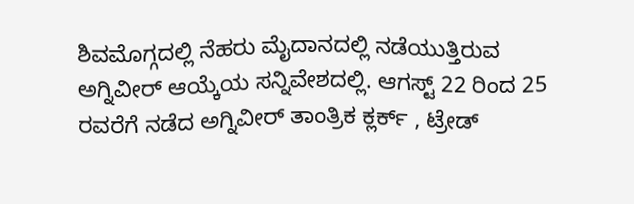ಶಿವಮೊಗ್ಗದಲ್ಲಿ ನೆಹರು ಮೈದಾನದಲ್ಲಿ ನಡೆಯುತ್ತಿರುವ ಅಗ್ನಿವೀರ್ ಆಯ್ಕೆಯ ಸನ್ನಿವೇಶದಲ್ಲಿ. ಆಗಸ್ಟ್ 22 ರಿಂದ 25 ರವರೆಗೆ ನಡೆದ ಅಗ್ನಿವೀರ್ ತಾಂತ್ರಿಕ ಕ್ಲರ್ಕ್ , ಟ್ರೇಡ್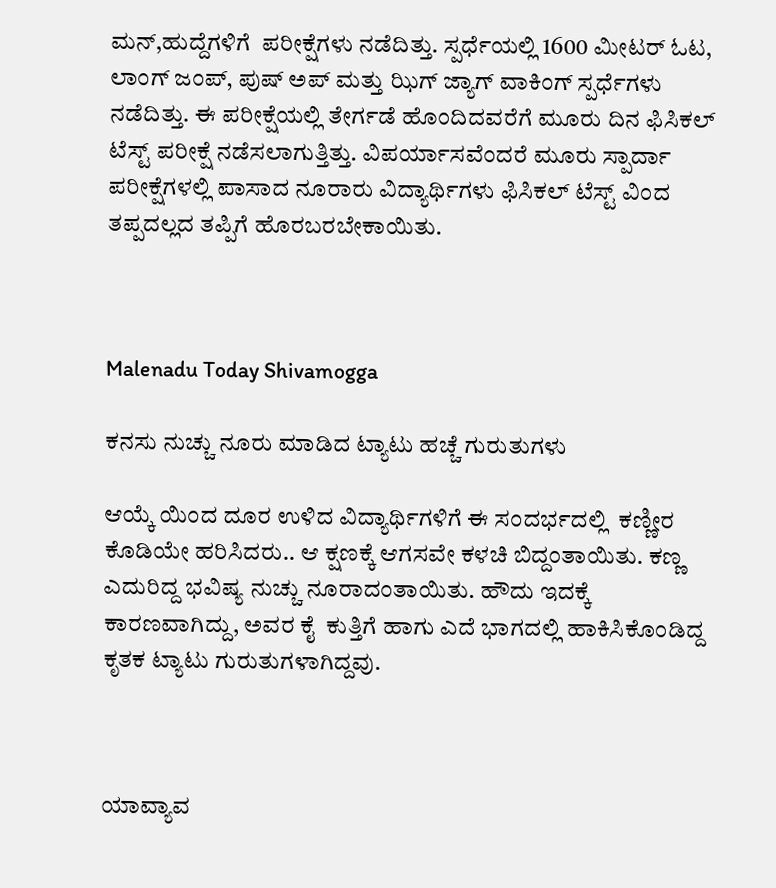ಮನ್,ಹುದ್ದೆಗಳಿಗೆ  ಪರೀಕ್ಷೆಗಳು ನಡೆದಿತ್ತು. ಸ್ಪರ್ಧೆಯಲ್ಲಿ 1600 ಮೀಟರ್ ಓಟ, ಲಾಂಗ್ ಜಂಪ್, ಪುಷ್ ಅಪ್ ಮತ್ತು ಝಿಗ್ ಜ್ಯಾಗ್ ವಾಕಿಂಗ್ ಸ್ಪರ್ಧೆಗಳು ನಡೆದಿತ್ತು. ಈ ಪರೀಕ್ಷೆಯಲ್ಲಿ ತೇರ್ಗಡೆ ಹೊಂದಿದವರೆಗೆ ಮೂರು ದಿನ ಫಿಸಿಕಲ್ ಟೆಸ್ಟ್ ಪರೀಕ್ಷೆ ನಡೆಸಲಾಗುತ್ತಿತ್ತು. ವಿಪರ್ಯಾಸವೆಂದರೆ ಮೂರು ಸ್ಪಾರ್ದಾ ಪರೀಕ್ಷೆಗಳಲ್ಲಿ ಪಾಸಾದ ನೂರಾರು ವಿದ್ಯಾರ್ಥಿಗಳು ಫಿಸಿಕಲ್ ಟೆಸ್ಟ್ ವಿಂದ ತಪ್ಪದಲ್ಲದ ತಪ್ಪಿಗೆ ಹೊರಬರಬೇಕಾಯಿತು.



Malenadu Today Shivamogga

ಕನಸು ನುಚ್ಚು ನೂರು ಮಾಡಿದ ಟ್ಯಾಟು ಹಚ್ಚೆ ಗುರುತುಗಳು

ಆಯ್ಕೆ ಯಿಂದ ದೂರ ಉಳಿದ ವಿದ್ಯಾರ್ಥಿಗಳಿಗೆ ಈ ಸಂದರ್ಭದಲ್ಲಿ  ಕಣ್ಣೀರ ಕೊಡಿಯೇ ಹರಿಸಿದರು.. ಆ ಕ್ಷಣಕ್ಕೆ ಆಗಸವೇ ಕಳಚಿ ಬಿದ್ದಂತಾಯಿತು. ಕಣ್ಣ ಎದುರಿದ್ದ ಭವಿಷ್ಯ ನುಚ್ಚು ನೂರಾದಂತಾಯಿತು. ಹೌದು ಇದಕ್ಕೆ ಕಾರಣವಾಗಿದ್ದು, ಅವರ ಕೈ  ಕುತ್ತಿಗೆ ಹಾಗು ಎದೆ ಭಾಗದಲ್ಲಿ ಹಾಕಿಸಿಕೊಂಡಿದ್ದ ಕೃತಕ ಟ್ಯಾಟು ಗುರುತುಗಳಾಗಿದ್ದವು.



ಯಾವ್ಯಾವ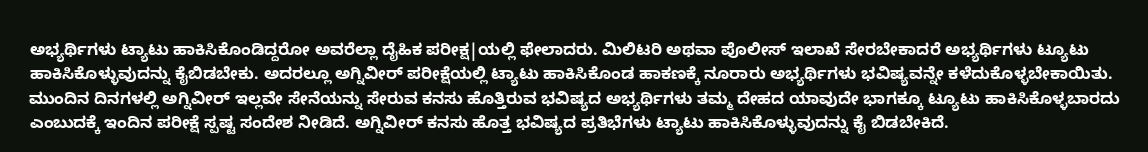ಅಭ್ಯರ್ಥಿಗಳು ಟ್ಯಾಟು ಹಾಕಿಸಿಕೊಂಡಿದ್ದರೋ ಅವರೆಲ್ಲಾ ದೈಹಿಕ ಪರೀಕ್ಷ|ಯಲ್ಲಿ ಫೇಲಾದರು. ಮಿಲಿಟರಿ ಅಥವಾ ಪೊಲೀಸ್ ಇಲಾಖೆ ಸೇರಬೇಕಾದರೆ ಅಭ್ಯರ್ಥಿಗಳು ಟ್ಯೂಟು ಹಾಕಿಸಿಕೊಳ್ಳುವುದನ್ನು ಕೈಬಿಡಬೇಕು. ಅದರಲ್ಲೂ ಅಗ್ನಿವೀರ್ ಪರೀಕ್ಷೆಯಲ್ಲಿ ಟ್ಯಾಟು ಹಾಕಿಸಿಕೊಂಡ ಹಾಕಣಕ್ಕೆ ನೂರಾರು ಅಭ್ಯರ್ಥಿಗಳು ಭವಿಷ್ಯವನ್ನೇ ಕಳೆದುಕೊಳ್ಳಬೇಕಾಯಿತು. ಮುಂದಿನ ದಿನಗಳಲ್ಲಿ ಅಗ್ನಿವೀರ್ ಇಲ್ಲವೇ ಸೇನೆಯನ್ನು ಸೇರುವ ಕನಸು ಹೊತ್ತಿರುವ ಭವಿಷ್ಯದ ಅಭ್ಯರ್ಥಿಗಳು ತಮ್ಮ ದೇಹದ ಯಾವುದೇ ಭಾಗಕ್ಕೂ ಟ್ಯೂಟು ಹಾಕಿಸಿಕೊಳ್ಳಬಾರದು ಎಂಬುದಕ್ಕೆ ಇಂದಿನ ಪರೀಕ್ಷೆ ಸ್ಪಷ್ಟ ಸಂದೇಶ ನೀಡಿದೆ. ಅಗ್ನಿವೀರ್ ಕನಸು ಹೊತ್ತ ಭವಿಷ್ಯದ ಪ್ರತಿಭೆಗಳು ಟ್ಯಾಟು ಹಾಕಿಸಿಕೊಳ್ಳುವುದನ್ನು ಕೈ ಬಿಡಬೇಕಿದೆ.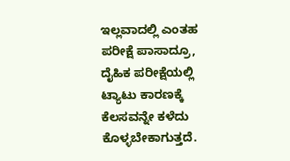ಇಲ್ಲವಾದಲ್ಲಿ ಎಂತಹ ಪರೀಕ್ಷೆ ಪಾಸಾದ್ರೂ, ದೈಹಿಕ ಪರೀಕ್ಷೆಯಲ್ಲಿ ಟ್ಯಾಟು ಕಾರಣಕ್ಕೆ ಕೆಲಸವನ್ನೇ ಕಳೆದು ಕೊಳ್ಳಬೇಕಾಗುತ್ತದೆ.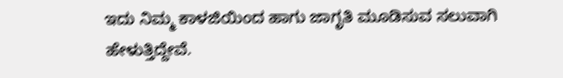ಇದು ನಿಮ್ಮ ಕಾಳಜಿಯಿಂದ ಹಾಗು ಜಾಗೃತಿ ಮೂಡಿಸುವ ಸಲುವಾಗಿ ಹೇಳುತ್ತಿದ್ದೇವೆ.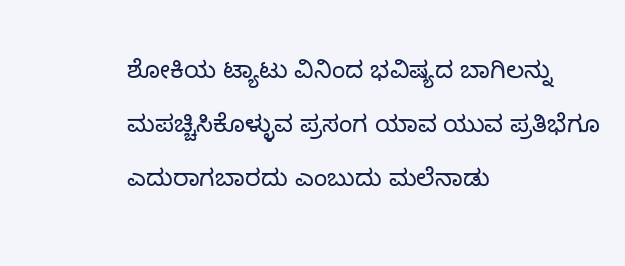ಶೋಕಿಯ ಟ್ಯಾಟು ವಿನಿಂದ ಭವಿಷ್ಯದ ಬಾಗಿಲನ್ನು ಮಪಚ್ಚಿಸಿಕೊಳ್ಳುವ ಪ್ರಸಂಗ ಯಾವ ಯುವ ಪ್ರತಿಭೆಗೂ ಎದುರಾಗಬಾರದು ಎಂಬುದು ಮಲೆನಾಡು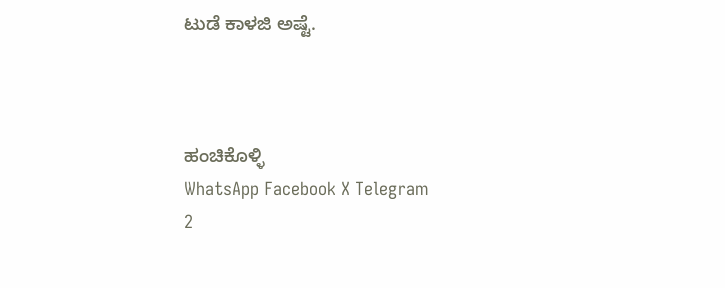ಟುಡೆ ಕಾಳಜಿ ಅಷ್ಟೆ.



ಹಂಚಿಕೊಳ್ಳಿ
WhatsApp Facebook X Telegram
2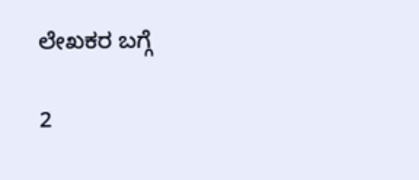ಲೇಖಕರ ಬಗ್ಗೆ

2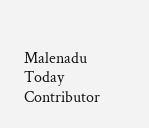Malenadu Today Contributor